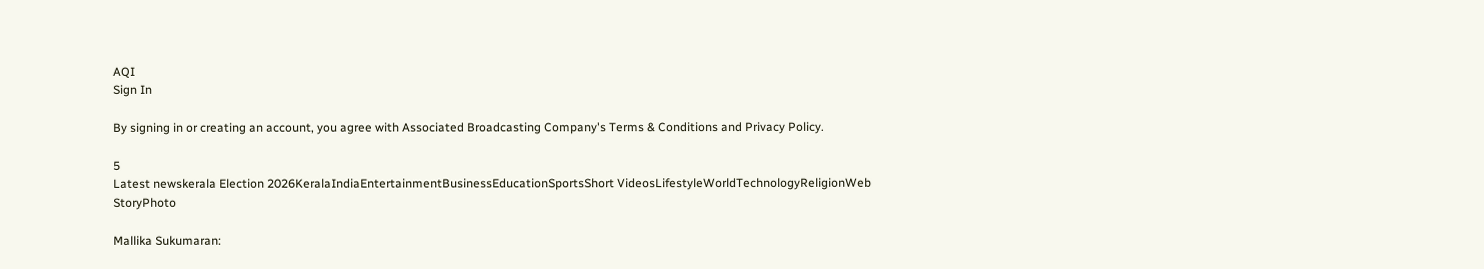AQI
Sign In

By signing in or creating an account, you agree with Associated Broadcasting Company's Terms & Conditions and Privacy Policy.

5
Latest newskerala Election 2026KeralaIndiaEntertainmentBusinessEducationSportsShort VideosLifestyleWorldTechnologyReligionWeb StoryPhoto

Mallika Sukumaran: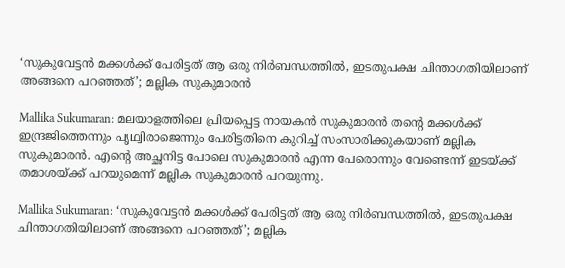‘സുകുവേട്ടൻ മക്കൾക്ക് പേരിട്ടത് ആ ഒരു നി‍ർബന്ധത്തിൽ, ഇടതുപക്ഷ ചിന്താഗതിയിലാണ് അങ്ങനെ പറഞ്ഞത്’; മല്ലിക സുകുമാരൻ

Mallika Sukumaran: മലയാളത്തിലെ പ്രിയപ്പെട്ട നായകൻ സുകുമാരൻ തന്റെ മക്കൾക്ക് ഇന്ദ്രജിത്തെന്നും പൃഥ്വിരാജെന്നും പേരിട്ടതിനെ കുറിച്ച് സംസാരിക്കുകയാണ് മല്ലിക സുകുമാരൻ. എന്റെ അച്ഛനിട്ട പോലെ സുകുമാരൻ എന്ന പേരൊന്നും വേണ്ടെന്ന് ഇടയ്ക്ക് തമാശയ്ക്ക് പറയുമെന്ന് മല്ലിക സുകുമാരൻ പറയുന്നു.

Mallika Sukumaran: ‘സുകുവേട്ടൻ മക്കൾക്ക് പേരിട്ടത് ആ ഒരു നി‍ർബന്ധത്തിൽ, ഇടതുപക്ഷ ചിന്താഗതിയിലാണ് അങ്ങനെ പറഞ്ഞത്’; മല്ലിക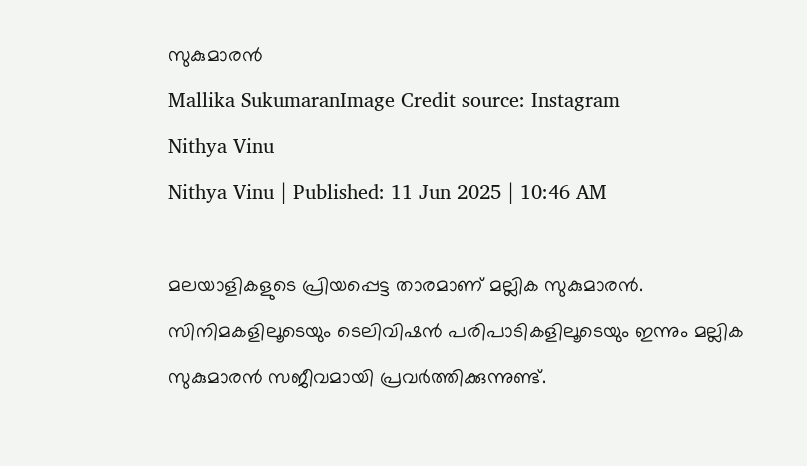സുകുമാരൻ
Mallika SukumaranImage Credit source: Instagram
Nithya Vinu
Nithya Vinu | Published: 11 Jun 2025 | 10:46 AM

മലയാളികളുടെ പ്രിയപ്പെട്ട താരമാണ് മല്ലിക സുകുമാരൻ. സിനിമകളിലൂടെയും ടെലിവിഷൻ പരിപാടികളിലൂടെയും ഇന്നും മല്ലിക സുകുമാരൻ സജീവമായി പ്രവർത്തിക്കുന്നുണ്ട്.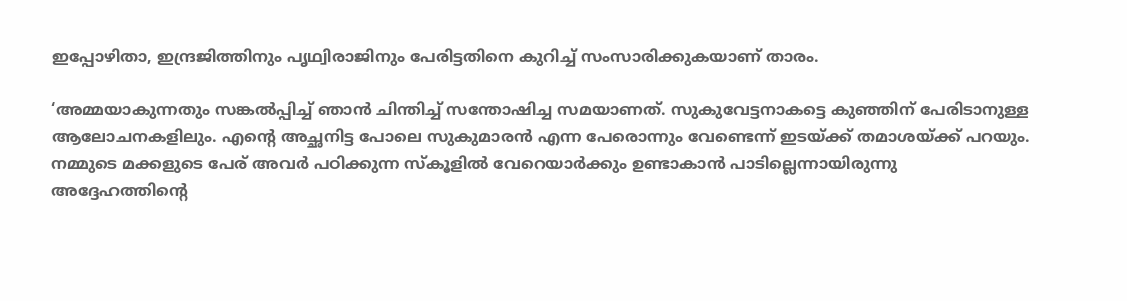ഇപ്പോഴിതാ, ഇന്ദ്രജിത്തിനും പൃഥ്വിരാജിനും പേരിട്ടതിനെ കുറിച്ച് സംസാരിക്കുകയാണ് താരം.

‘അമ്മയാകുന്നതും സങ്കൽപ്പിച്ച് ഞാൻ ചിന്തിച്ച് സന്തോഷിച്ച സമയാണത്. സുകുവേട്ടനാകട്ടെ കുഞ്ഞിന് പേരിടാനുള്ള ആലോചനകളിലും. എന്റെ അച്ഛനിട്ട പോലെ സുകുമാരൻ എന്ന പേരൊന്നും വേണ്ടെന്ന് ഇടയ്ക്ക് തമാശയ്ക്ക് പറയും. നമ്മുടെ മക്കളുടെ പേര് അവർ പഠിക്കുന്ന സ്കൂളിൽ വേറെയാർക്കും ഉണ്ടാകാൻ പാടില്ലെന്നായിരുന്നു അദ്ദേഹത്തിന്റെ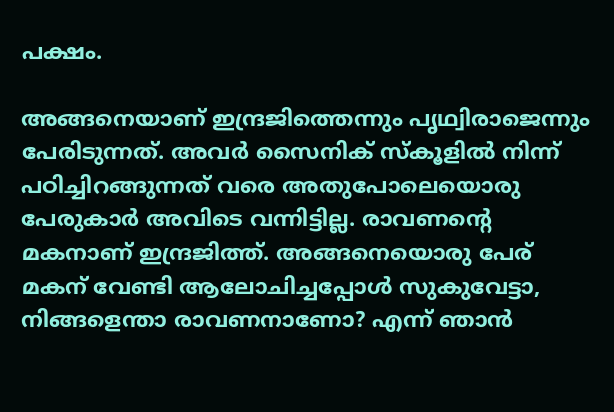പക്ഷം.

അങ്ങനെയാണ് ഇന്ദ്രജിത്തെന്നും പൃഥ്വിരാജെന്നും പേരിടുന്നത്. അവർ സൈനിക് സ്കൂളിൽ നിന്ന് പഠിച്ചിറങ്ങുന്നത് വരെ അതുപോലെയൊരു പേരുകാർ അവിടെ വന്നിട്ടില്ല. രാവണന്റെ മകനാണ് ഇന്ദ്രജിത്ത്. അങ്ങനെയൊരു പേര് മകന് വേണ്ടി ആലോചിച്ചപ്പോൾ സുകുവേട്ടാ, നിങ്ങളെന്താ രാവണനാണോ? എന്ന് ഞാൻ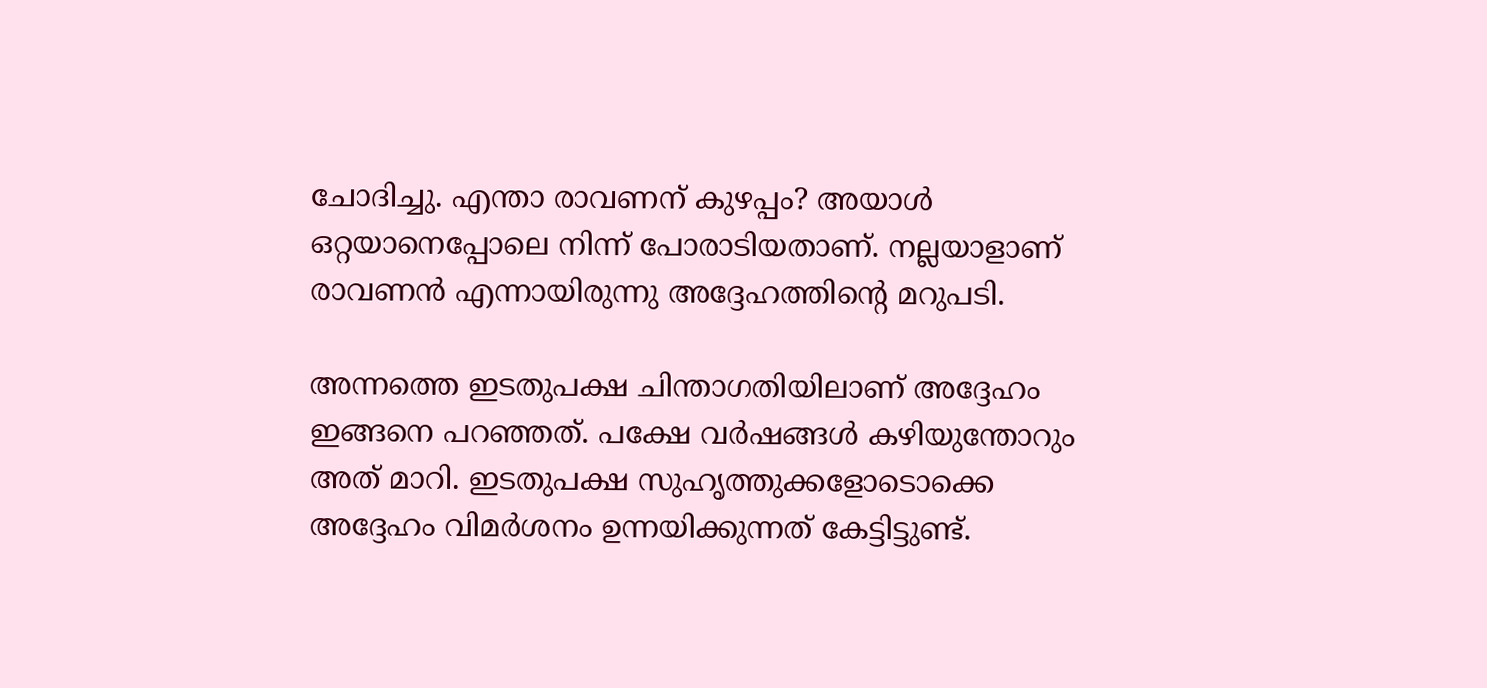ചോദിച്ചു. എന്താ രാവണന് കുഴപ്പം? അയാൾ ഒറ്റയാനെപ്പോലെ നിന്ന് പോരാടിയതാണ്. നല്ലയാളാണ് രാവണൻ എന്നായിരുന്നു അദ്ദേഹത്തിന്റെ മറുപടി.

അന്നത്തെ ഇടതുപക്ഷ ചിന്താഗതിയിലാണ് അദ്ദേഹം ഇങ്ങനെ പറഞ്ഞത്. പക്ഷേ വർഷങ്ങൾ കഴിയുന്തോറും അത് മാറി. ഇടതുപക്ഷ സുഹൃത്തുക്കളോടൊക്കെ അദ്ദേഹം വിമർശനം ഉന്നയിക്കുന്നത് കേട്ടിട്ടുണ്ട്.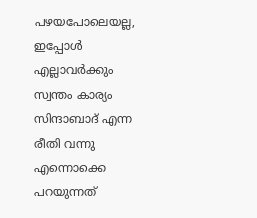പഴയപോലെയല്ല, ഇപ്പോൾ എല്ലാവർക്കും സ്വന്തം കാര്യം സിന്ദാബാദ് എന്ന രീതി വന്നു എന്നൊക്കെ പറയുന്നത്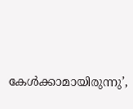കേൾക്കാമായിരുന്നു’,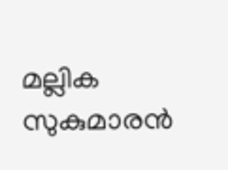മല്ലിക സുകുമാരൻ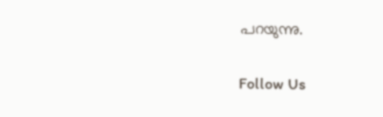പറയുന്നു.

Follow Us